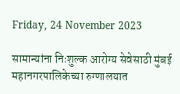Friday, 24 November 2023

सामान्यांना निःशुल्क आरोग्य सेवेसाठी मुंबई महानगरपालिकेच्‍या रुग्‍णालयात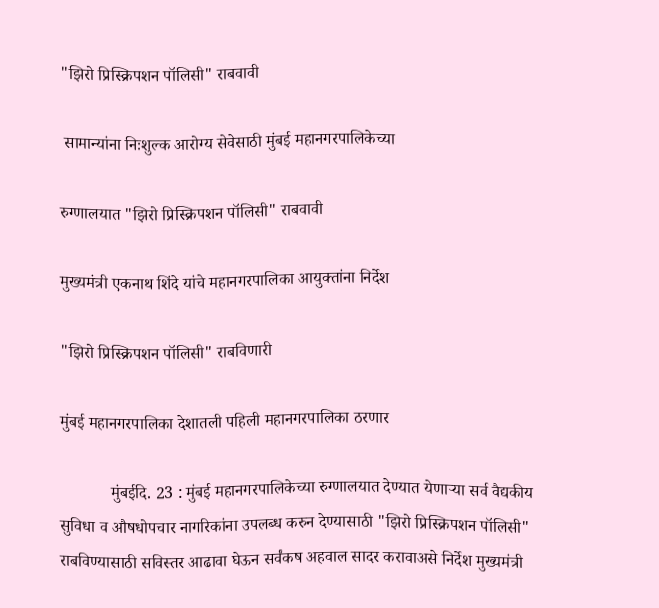"झिरो प्रिस्‍क्रिपशन पॉलिसी" राबवावी

 सामान्यांना निःशुल्क आरोग्य सेवेसाठी मुंबई महानगरपालिकेच्‍या

रुग्‍णालयात "झिरो प्रिस्‍क्रिपशन पॉलिसी" राबवावी

मुख्यमंत्री एकनाथ शिंदे यांचे महानगरपालिका आयुक्तांना निर्देश

"झिरो प्रिस्‍क्रिपशन पॉलिसी" राबविणारी

मुंबई महानगरपालिका देशातली पहिली महानगरपालिका ठरणार

            मुंबईदि. 23 : मुंबई महानगरपालिकेच्‍या रुग्‍णालयात देण्‍यात येणाऱ्या सर्व वैद्यकीय सुविधा व औषधोपचार नागरिकांना उपलब्‍ध करुन देण्‍यासाठी "झिरो प्रिस्‍क्रिपशन पॉलिसी" राबविण्यासाठी सविस्तर आढावा घेऊन सर्वंकष अहवाल सादर करावाअसे निर्देश मुख्यमंत्री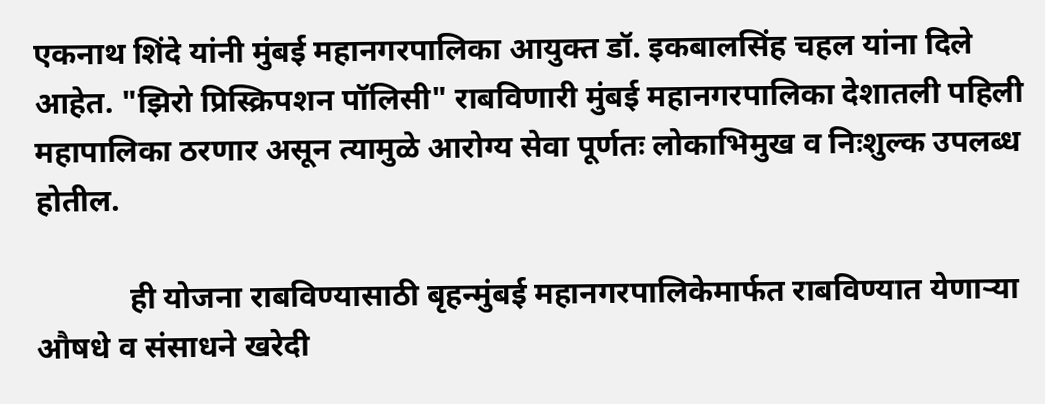एकनाथ शिंदे यांनी मुंबई महानगरपालिका आयुक्त डॉ. इकबालसिंह चहल यांना दिले आहेत. "झिरो प्रिस्‍क्रिपशन पॉलिसी" राबविणारी मुंबई महानगरपालिका देशातली पहिली महापालिका ठरणार असून त्यामुळे आरोग्य सेवा पूर्णतः लोकाभिमुख व निःशुल्क उपलब्ध होतील.

            ही योजना राबविण्यासाठी बृहन्‍मुंबई महानगरपालिकेमार्फत राबविण्‍यात येणाऱ्या औषधे व संसाधने खरेदी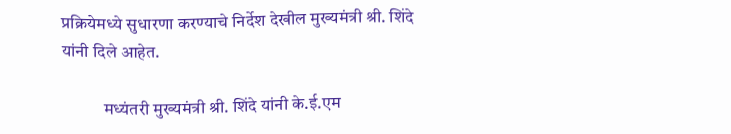प्रक्रियेमध्‍ये सुधारणा करण्‍याचे निर्देश देखील मुख्यमंत्री श्री. शिंदे यांनी दिले आहेत.

            मध्यंतरी मुख्यमंत्री श्री. शिंदे यांनी के.ई.एम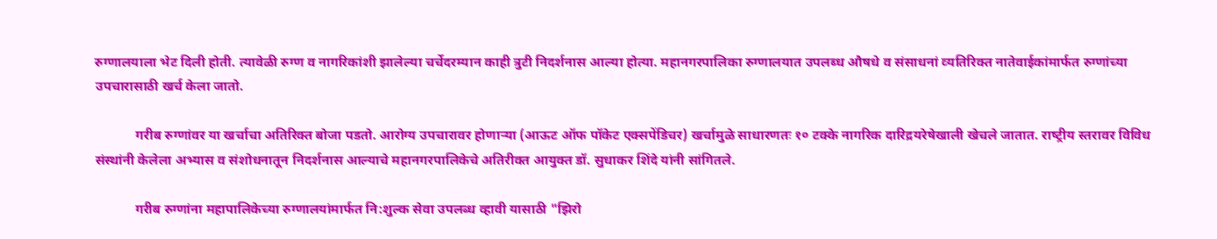रुग्‍णालयाला भेट दिली होती. त्यावेळी रुग्ण व नागरिकांशी झालेल्‍या चर्चेदरम्यान काही त्रुटी निदर्शनास आल्या होत्या. महानगरपालिका रुग्‍णालयात उपलब्‍ध औषधे व संसाधनां व्‍यतिरिक्‍त नातेवाईकांमार्फत रुग्णांच्या उपचारासाठी खर्च केला जातो.

            गरीब रुग्णांवर या खर्चाचा अतिरिक्त बोजा पडतो. आरोग्‍य उपचारावर होणाऱ्या (आऊट ऑफ पॉकेट एक्‍सपेंडिचर) खर्चामुळे साधारणतः १० टक्‍के नागरिक दारिद्रयरेषेखाली खेचले जातात. राष्‍ट्रीय स्‍तरावर विविध संस्‍थांनी केलेला अभ्‍यास व संशोधनातून निदर्शनास आल्याचे महानगरपालिकेचे अतिरीक्त आयुक्त डॉ. सुधाकर शिंदे यांनी सांगितले.

            गरीब रुग्णांना महापालिकेच्या रुग्णालयांमार्फत नि:शुल्क सेवा उपलब्ध व्हावी यासाठी "झिरो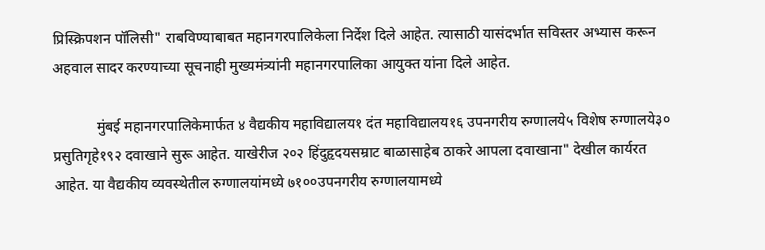प्रिस्‍क्रिपशन पॉलिसी" राबविण्याबाबत महानगरपालिकेला निर्देश दिले आहेत. त्यासाठी यासंदर्भात सविस्तर अभ्यास करून अहवाल सादर करण्याच्या सूचनाही मुख्यमंत्र्यांनी महानगरपालिका आयुक्त यांना दिले आहेत.

            मुंबई महानगरपालिकेमार्फत ४ वैद्यकीय महाविद्यालय१ दंत महाविद्यालय१६ उपनगरीय रुग्णालये५ विशेष रुग्णालये३० प्रसुतिगृहे१९२ दवाखाने सुरू आहेत. याखेरीज २०२ हिंदुहृदयसम्राट बाळासाहेब ठाकरे आपला दवाखाना" देखील कार्यरत आहेत. या वैद्यकीय व्यवस्थेतील रुग्‍णालयांमध्ये ७१००उपनगरीय रुग्णालयामध्ये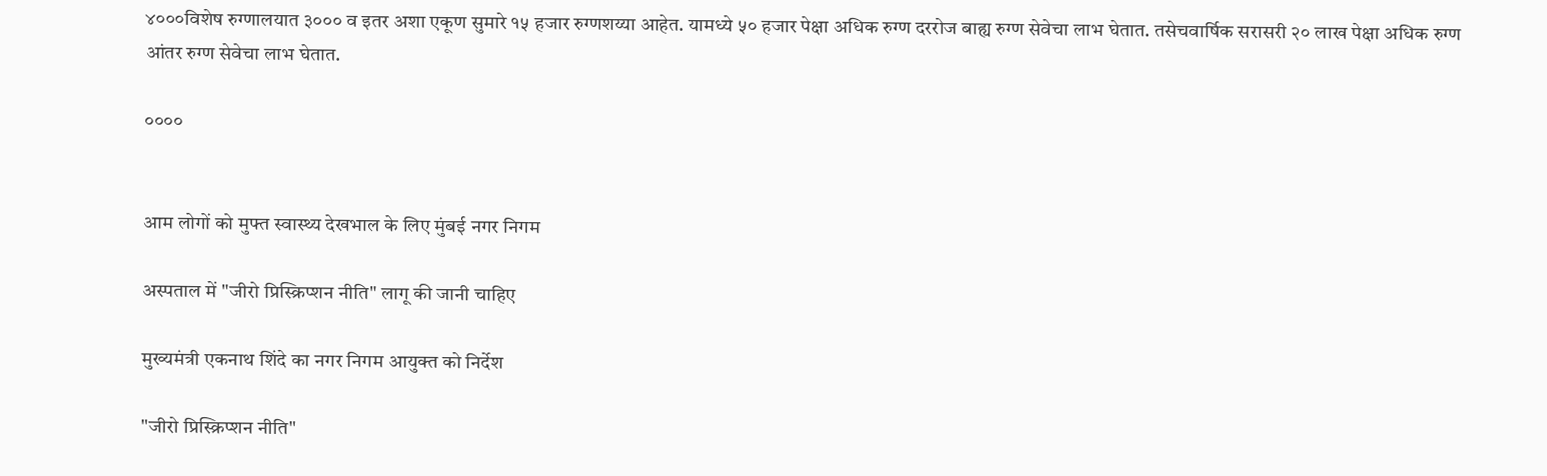४०००विशेष रुग्णालयात ३००० व इतर अशा एकूण सुमारे १५ हजार रुग्णशय्या आहेत. यामध्ये ५० हजार पेक्षा अधिक रुग्ण दररोज बाह्य रुग्ण सेवेचा लाभ घेतात. तसेचवार्षिक सरासरी २० लाख पेक्षा अधिक रुग्ण आंतर रुग्ण सेवेचा लाभ घेतात.

००००


आम लोगों को मुफ्त स्वास्थ्य देखभाल के लिए मुंबई नगर निगम

अस्पताल में "जीरो प्रिस्क्रिप्शन नीति" लागू की जानी चाहिए

मुख्यमंत्री एकनाथ शिंदे का नगर निगम आयुक्त को निर्देश

"जीरो प्रिस्क्रिप्शन नीति"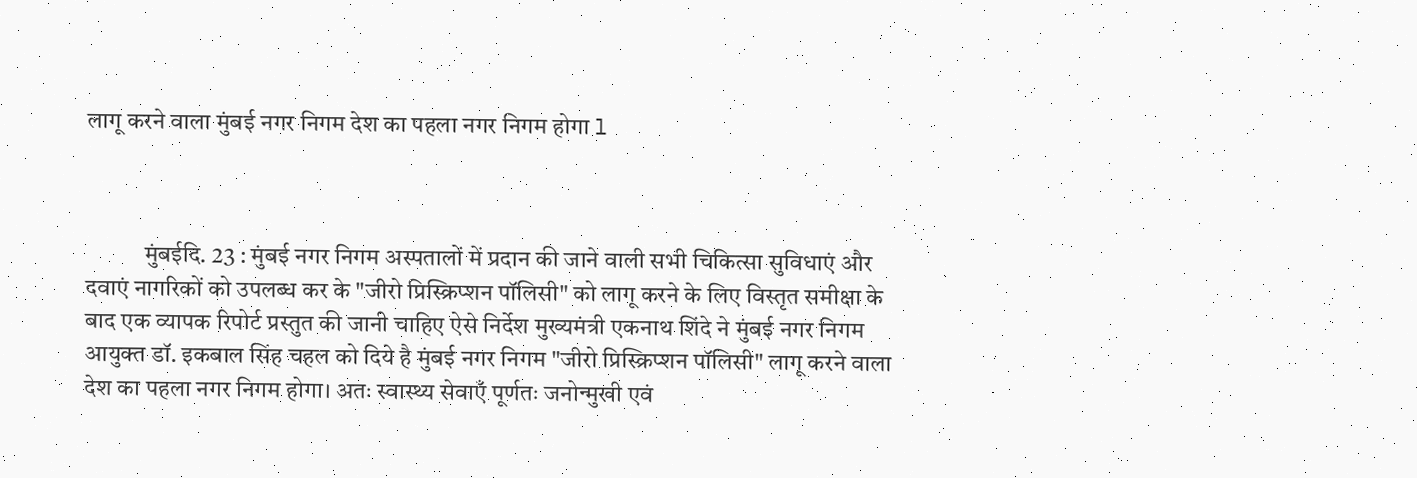लागू करने वाला मुंबई नगर निगम देश का पहला नगर निगम होगा l



            मुंबईदि. 23 : मुंबई नगर निगम अस्पतालों में प्रदान की जाने वाली सभी चिकित्सा सुविधाएं और दवाएं नागरिकों को उपलब्ध कर के "जीरो प्रिस्क्रिप्शन पॉलिसी" को लागू करने के लिए विस्तृत समीक्षा के बाद एक व्यापक रिपोर्ट प्रस्तुत की जानी चाहिए ऐसे निर्देश मुख्यमंत्री एकनाथ शिंदे ने मुंबई नगर निगम आयुक्त डॉ. इकबाल सिंह चहल को दिये है मुंबई नगर निगम "जीरो प्रिस्क्रिप्शन पॉलिसी" लागू करने वाला देश का पहला नगर निगम होगा। अतः स्वास्थ्य सेवाएँ पूर्णतः जनोन्मुखी एवं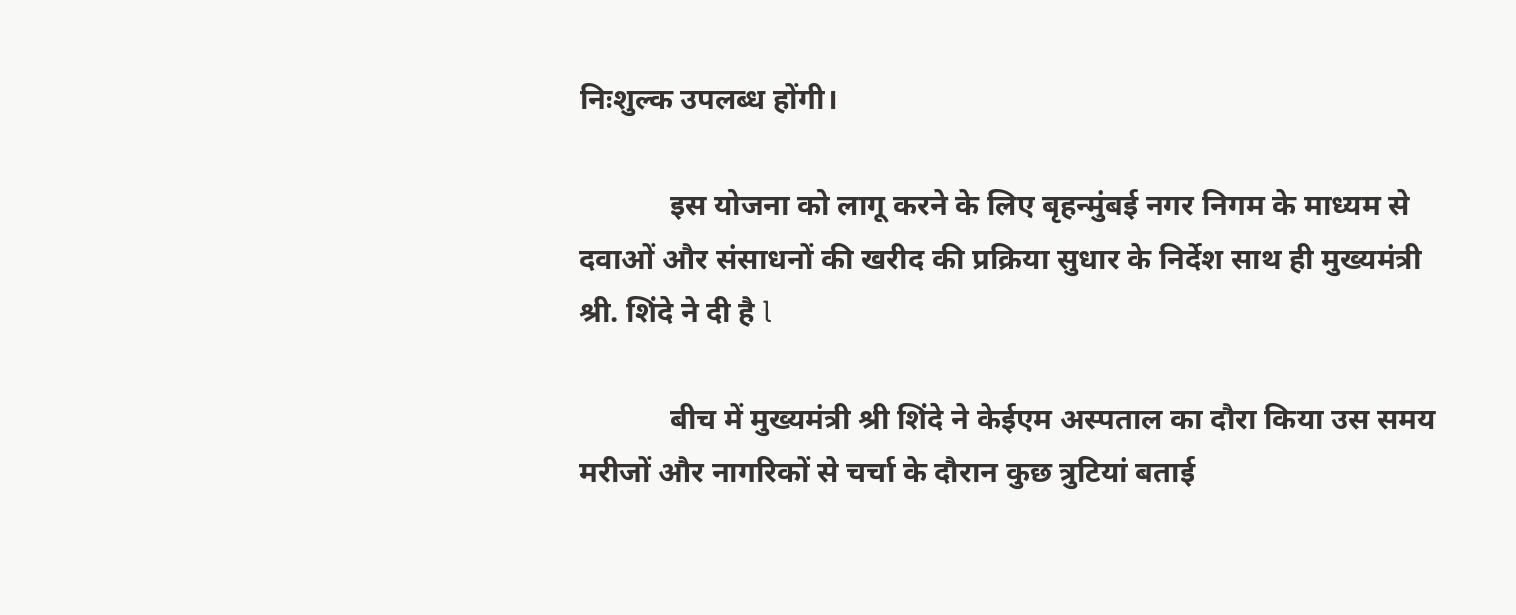निःशुल्क उपलब्ध होंगी।

            इस योजना को लागू करने के लिए बृहन्मुंबई नगर निगम के माध्यम से दवाओं और संसाधनों की खरीद की प्रक्रिया सुधार के निर्देश साथ ही मुख्यमंत्री श्री. शिंदे ने दी है l

            बीच में मुख्यमंत्री श्री शिंदे ने केईएम अस्पताल का दौरा किया उस समय मरीजों और नागरिकों से चर्चा के दौरान कुछ त्रुटियां बताई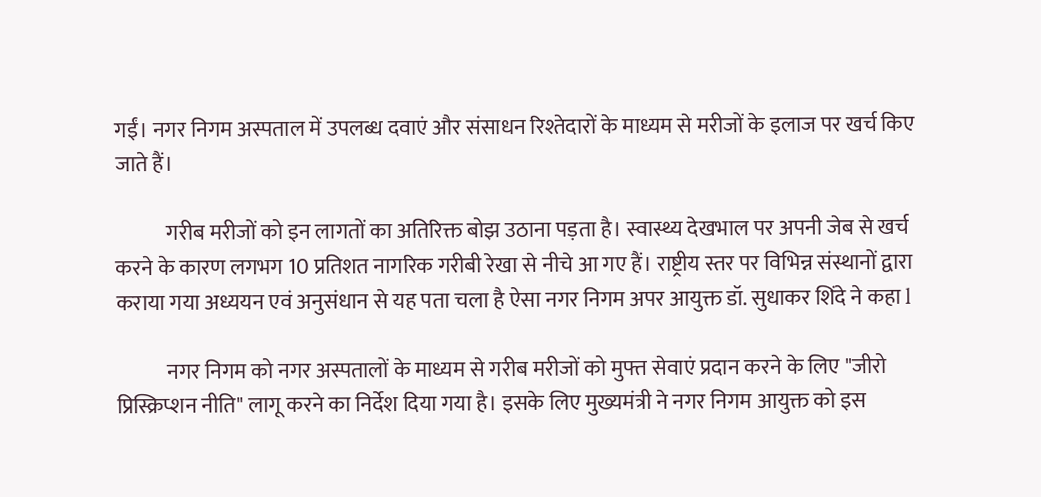गईं। नगर निगम अस्पताल में उपलब्ध दवाएं और संसाधन रिश्तेदारों के माध्यम से मरीजों के इलाज पर खर्च किए जाते हैं।

            गरीब मरीजों को इन लागतों का अतिरिक्त बोझ उठाना पड़ता है। स्वास्थ्य देखभाल पर अपनी जेब से खर्च करने के कारण लगभग 10 प्रतिशत नागरिक गरीबी रेखा से नीचे आ गए हैं। राष्ट्रीय स्तर पर विभिन्न संस्थानों द्वारा कराया गया अध्ययन एवं अनुसंधान से यह पता चला है ऐसा नगर निगम अपर आयुक्त डॉ. सुधाकर शिंदे ने कहा l

            नगर निगम को नगर अस्पतालों के माध्यम से गरीब मरीजों को मुफ्त सेवाएं प्रदान करने के लिए "जीरो प्रिस्क्रिप्शन नीति" लागू करने का निर्देश दिया गया है। इसके लिए मुख्यमंत्री ने नगर निगम आयुक्त को इस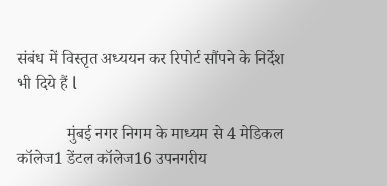संबंध में विस्तृत अध्ययन कर रिपोर्ट सौंपने के निर्देश भी दिये हैं l

            मुंबई नगर निगम के माध्यम से 4 मेडिकल कॉलेज1 डेंटल कॉलेज16 उपनगरीय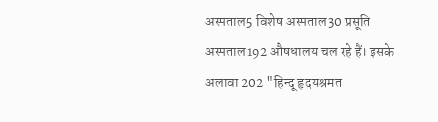अस्पताल5 विशेष अस्पताल30 प्रसूति अस्पताल192 औषधालय चल रहे हैं। इसके अलावा 202 "हिन्दू हृदयश्रमत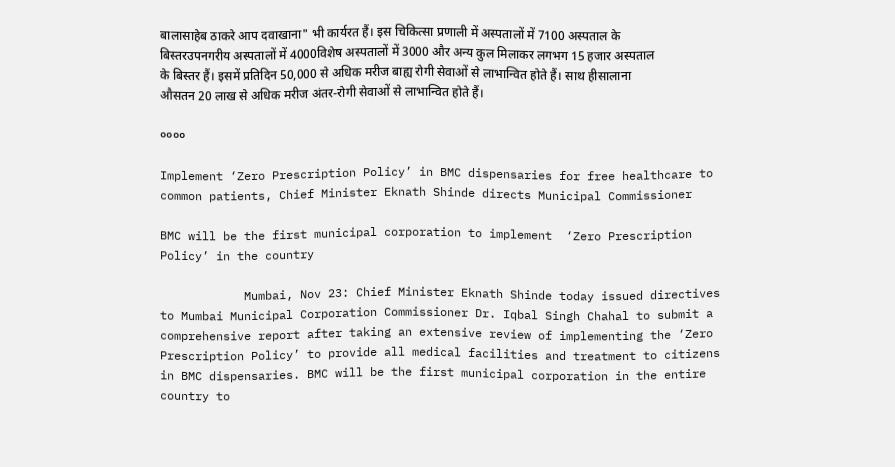बालासाहेब ठाकरे आप दवाखाना" भी कार्यरत हैं। इस चिकित्सा प्रणाली में अस्पतालों में 7100 अस्पताल के बिस्तरउपनगरीय अस्पतालों में 4000विशेष अस्पतालों में 3000 और अन्य कुल मिलाकर लगभग 15 हजार अस्पताल के बिस्तर हैं। इसमें प्रतिदिन 50,000 से अधिक मरीज बाह्य रोगी सेवाओं से लाभान्वित होते हैं। साथ हीसालाना औसतन 20 लाख से अधिक मरीज अंतर-रोगी सेवाओं से लाभान्वित होते हैं।

००००

Implement ‘Zero Prescription Policy’ in BMC dispensaries for free healthcare to common patients, Chief Minister Eknath Shinde directs Municipal Commissioner

BMC will be the first municipal corporation to implement  ‘Zero Prescription Policy’ in the country

            Mumbai, Nov 23: Chief Minister Eknath Shinde today issued directives to Mumbai Municipal Corporation Commissioner Dr. Iqbal Singh Chahal to submit a comprehensive report after taking an extensive review of implementing the ‘Zero Prescription Policy’ to provide all medical facilities and treatment to citizens in BMC dispensaries. BMC will be the first municipal corporation in the entire country to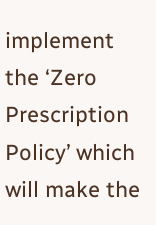implement the ‘Zero Prescription Policy’ which will make the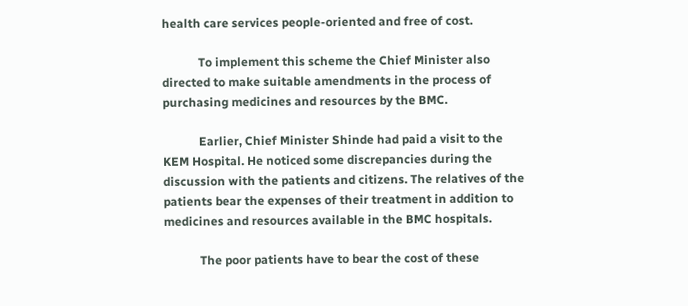health care services people-oriented and free of cost.

            To implement this scheme the Chief Minister also directed to make suitable amendments in the process of purchasing medicines and resources by the BMC.

            Earlier, Chief Minister Shinde had paid a visit to the KEM Hospital. He noticed some discrepancies during the discussion with the patients and citizens. The relatives of the patients bear the expenses of their treatment in addition to medicines and resources available in the BMC hospitals.

            The poor patients have to bear the cost of these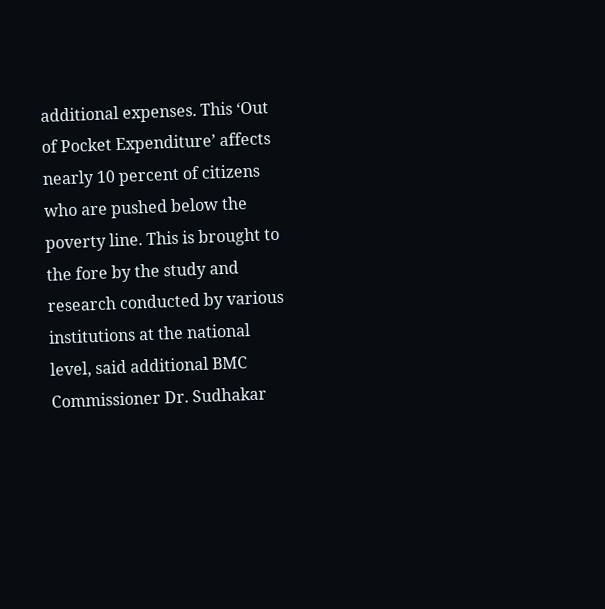additional expenses. This ‘Out of Pocket Expenditure’ affects nearly 10 percent of citizens who are pushed below the poverty line. This is brought to the fore by the study and research conducted by various institutions at the national level, said additional BMC Commissioner Dr. Sudhakar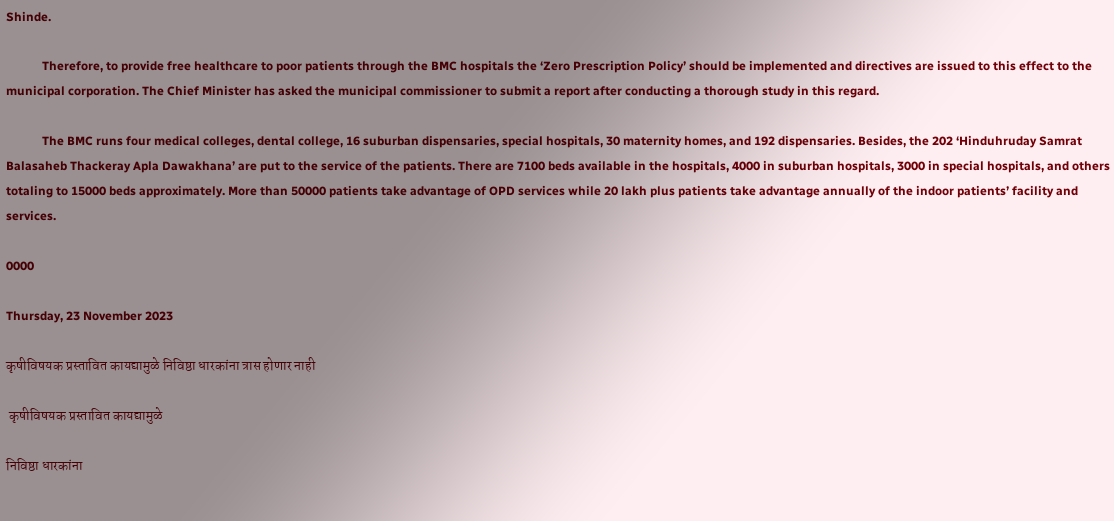Shinde.

            Therefore, to provide free healthcare to poor patients through the BMC hospitals the ‘Zero Prescription Policy’ should be implemented and directives are issued to this effect to the municipal corporation. The Chief Minister has asked the municipal commissioner to submit a report after conducting a thorough study in this regard.

            The BMC runs four medical colleges, dental college, 16 suburban dispensaries, special hospitals, 30 maternity homes, and 192 dispensaries. Besides, the 202 ‘Hinduhruday Samrat Balasaheb Thackeray Apla Dawakhana’ are put to the service of the patients. There are 7100 beds available in the hospitals, 4000 in suburban hospitals, 3000 in special hospitals, and others totaling to 15000 beds approximately. More than 50000 patients take advantage of OPD services while 20 lakh plus patients take advantage annually of the indoor patients’ facility and services.

0000

Thursday, 23 November 2023

कृषीविषयक प्रस्तावित कायद्यामुळे निविष्ठा धारकांना त्रास होणार नाही

 कृषीविषयक प्रस्तावित कायद्यामुळे

निविष्ठा धारकांना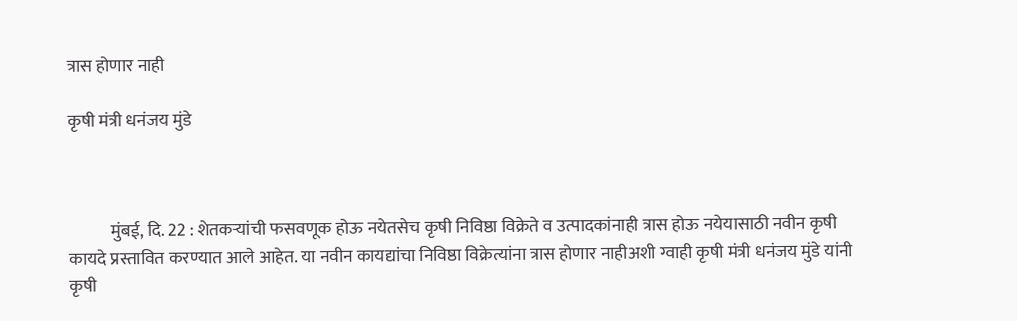त्रास होणार नाही

कृषी मंत्री धनंजय मुंडे



            मुंबई, दि. 22 : शेतकऱ्यांची फसवणूक होऊ नयेतसेच कृषी निविष्ठा विक्रेते व उत्पादकांनाही त्रास होऊ नयेयासाठी नवीन कृषी कायदे प्रस्तावित करण्यात आले आहेत. या नवीन कायद्यांचा निविष्ठा विक्रेत्यांना त्रास होणार नाहीअशी ग्वाही कृषी मंत्री धनंजय मुंडे यांनी कृषी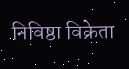निविष्ठा विक्रेता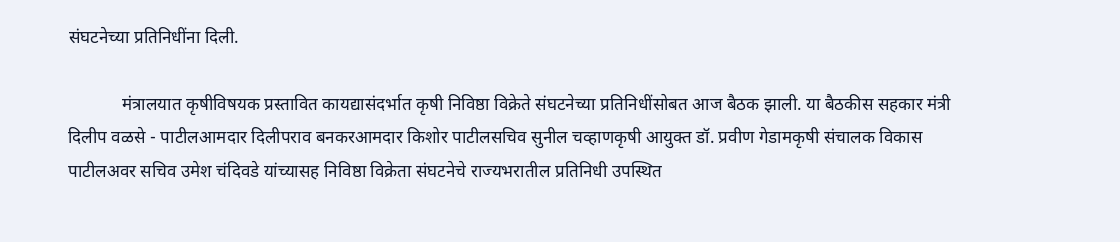संघटनेच्या प्रतिनिधींना दिली.

            मंत्रालयात कृषीविषयक प्रस्तावित कायद्यासंदर्भात कृषी निविष्ठा विक्रेते संघटनेच्या प्रतिनिधींसोबत आज बैठक झाली. या बैठकीस सहकार मंत्री दिलीप वळसे - पाटीलआमदार दिलीपराव बनकरआमदार किशोर पाटीलसचिव सुनील चव्हाणकृषी आयुक्त डॉ. प्रवीण गेडामकृषी संचालक विकास पाटीलअवर सचिव उमेश चंदिवडे यांच्यासह निविष्ठा विक्रेता संघटनेचे राज्यभरातील प्रतिनिधी उपस्थित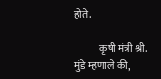होते.

            कृषी मंत्री श्री. मुंडे म्हणाले की,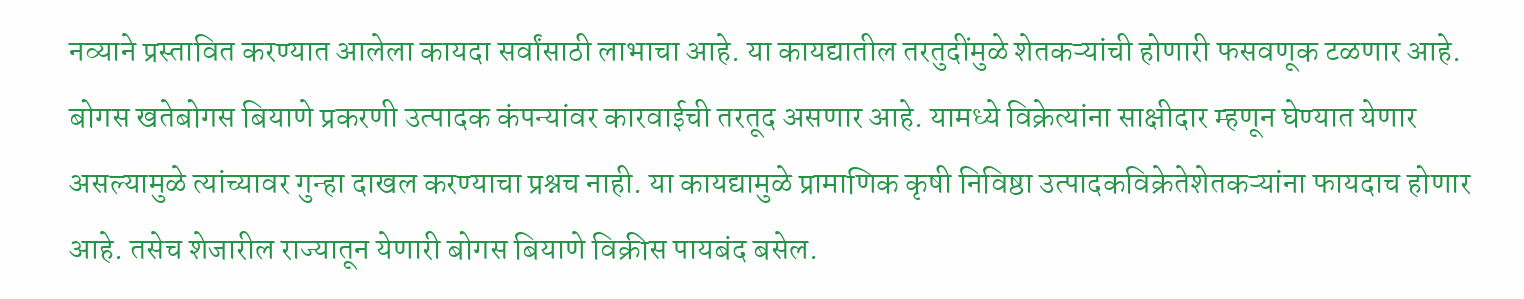नव्याने प्रस्तावित करण्यात आलेला कायदा सर्वांसाठी लाभाचा आहे. या कायद्यातील तरतुदींमुळे शेतकऱ्यांची होणारी फसवणूक टळणार आहे. बोगस खतेबोगस बियाणे प्रकरणी उत्पादक कंपन्यांवर कारवाईची तरतूद असणार आहे. यामध्ये विक्रेत्यांना साक्षीदार म्हणून घेण्यात येणार असल्यामुळे त्यांच्यावर गुन्हा दाखल करण्याचा प्रश्नच नाही. या कायद्यामुळे प्रामाणिक कृषी निविष्ठा उत्पादकविक्रेतेशेतकऱ्यांना फायदाच होणार आहे. तसेच शेजारील राज्यातून येणारी बोगस बियाणे विक्रीस पायबंद बसेल.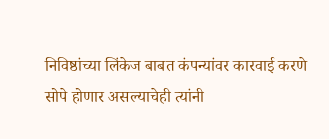निविष्ठांच्या लिंकेज बाबत कंपन्यांवर कारवाई करणे सोपे होणार असल्याचेही त्यांनी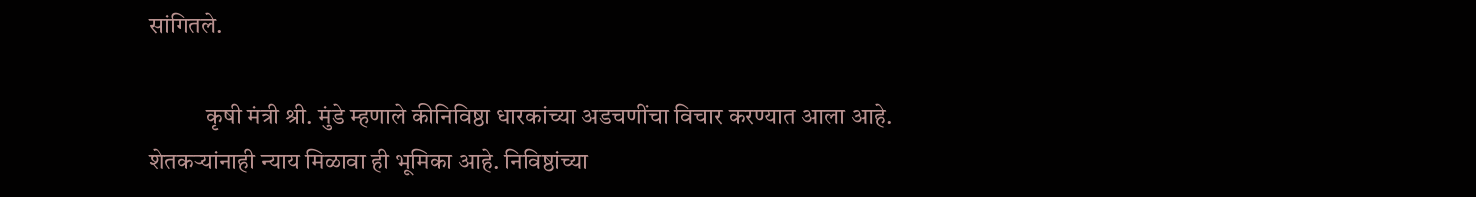सांगितले.

            कृषी मंत्री श्री. मुंडे म्हणाले कीनिविष्ठा धारकांच्या अडचणींचा विचार करण्यात आला आहे. शेतकऱ्यांनाही न्याय मिळावा ही भूमिका आहे. निविष्ठांच्या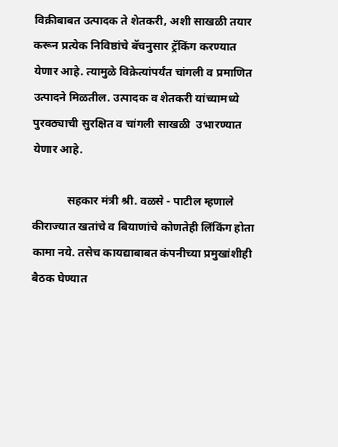विक्रीबाबत उत्पादक ते शेतकरी, अशी साखळी तयार करून प्रत्येक निविष्ठांचे बॅचनुसार ट्रॅकिंग करण्यात येणार आहे. त्यामुळे विक्रेत्यांपर्यंत चांगली व प्रमाणित उत्पादने मिळतील. उत्पादक व शेतकरी यांच्यामध्ये पुरवठ्याची सुरक्षित व चांगली साखळी  उभारण्यात येणार आहे.

            सहकार मंत्री श्री. वळसे - पाटील म्हणाले कीराज्यात खतांचे व बियाणांचे कोणतेही लिंकिंग होता कामा नये. तसेच कायद्याबाबत कंपनीच्या प्रमुखांशीही बैठक घेण्यात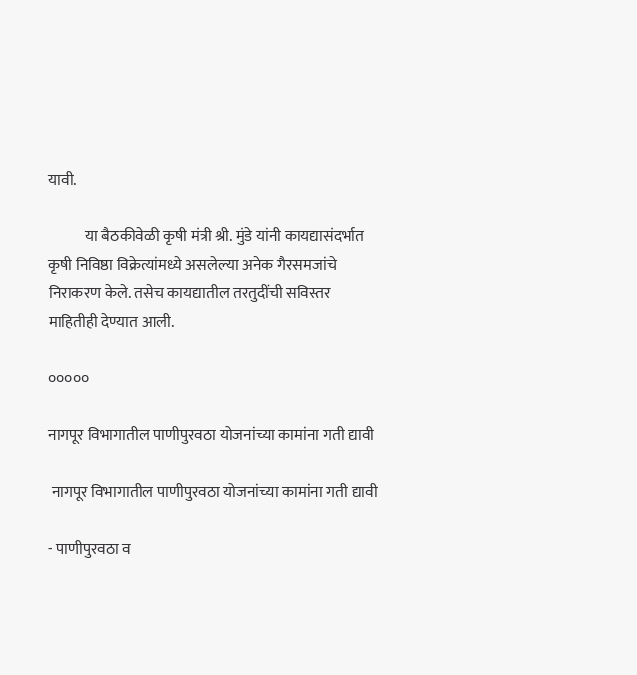यावी.

            या बैठकीवेळी कृषी मंत्री श्री. मुंडे यांनी कायद्यासंदर्भात कृषी निविष्ठा विक्रेत्यांमध्ये असलेल्या अनेक गैरसमजांचे निराकरण केले. तसेच कायद्यातील तरतुदींची सविस्तर माहितीही देण्यात आली.

०००००

नागपूर विभागातील पाणीपुरवठा योजनांच्या कामांना गती द्यावी

 नागपूर विभागातील पाणीपुरवठा योजनांच्या कामांना गती द्यावी

- पाणीपुरवठा व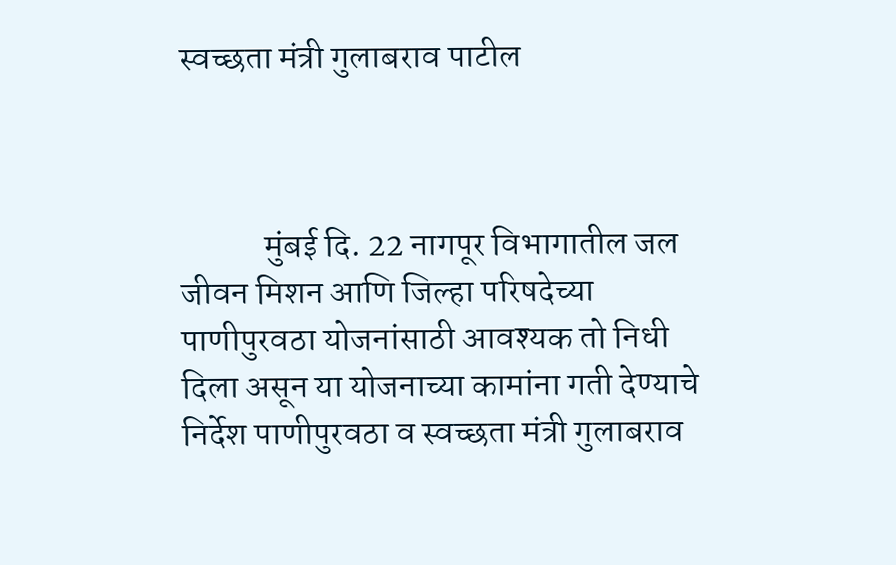स्वच्छता मंत्री गुलाबराव पाटील



            मुंबई दि. 22 नागपूर विभागातील जल जीवन मिशन आणि जिल्हा परिषदेच्या पाणीपुरवठा योजनांसाठी आवश्यक तो निधी दिला असून या योजनाच्या कामांना गती देण्याचे निर्देश पाणीपुरवठा व स्वच्छता मंत्री गुलाबराव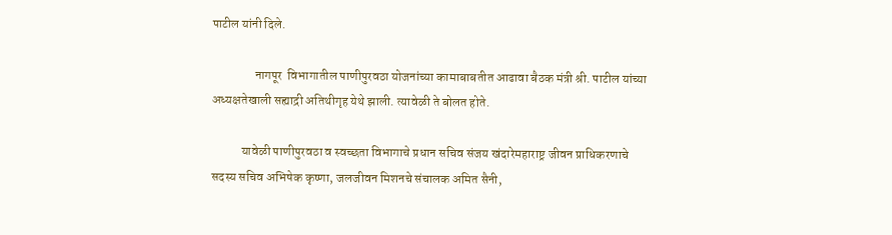पाटील यांनी दिले.

                 नागपूर  विभागातील पाणीपुरवठा योजनांच्या कामाबाबतीत आढावा बैठक मंत्री श्री. पाटील यांच्या अध्यक्षतेखाली सह्याद्री अतिथीगृह येथे झाली. त्यावेळी ते बोलत होते.

            यावेळी पाणीपुरवठा व स्वच्छता विभागाचे प्रधान सचिव संजय खंदारेमहाराष्ट्र जीवन प्राधिकरणाचे सदस्य सचिव अभिषेक कृष्णा, जलजीवन मिशनचे संचालक अमित सैनी,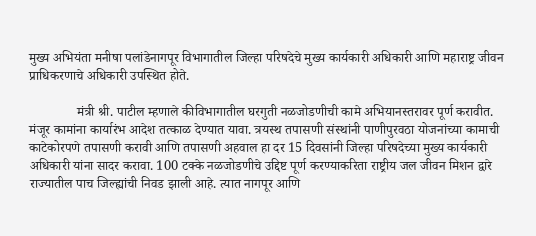मुख्य अभियंता मनीषा पलांडेनागपूर विभागातील जिल्हा परिषदेचे मुख्य कार्यकारी अधिकारी आणि महाराष्ट्र जीवन प्राधिकरणाचे अधिकारी उपस्थित होते.

              मंत्री श्री. पाटील म्हणाले कीविभागातील घरगुती नळजोडणीची कामे अभियानस्तरावर पूर्ण करावीत. मंजूर कामांना कार्यारंभ आदेश तत्काळ देण्यात यावा. त्रयस्थ तपासणी संस्थांनी पाणीपुरवठा योजनांच्या कामाची काटेकोरपणे तपासणी करावी आणि तपासणी अहवाल हा दर 15 दिवसांनी जिल्हा परिषदेच्या मुख्य कार्यकारी अधिकारी यांना सादर करावा. 100 टक्के नळजोडणीचे उद्दिष्ट पूर्ण करण्याकरिता राष्ट्रीय जल जीवन मिशन द्वारे राज्यातील पाच जिल्ह्यांची निवड झाली आहे. त्यात नागपूर आणि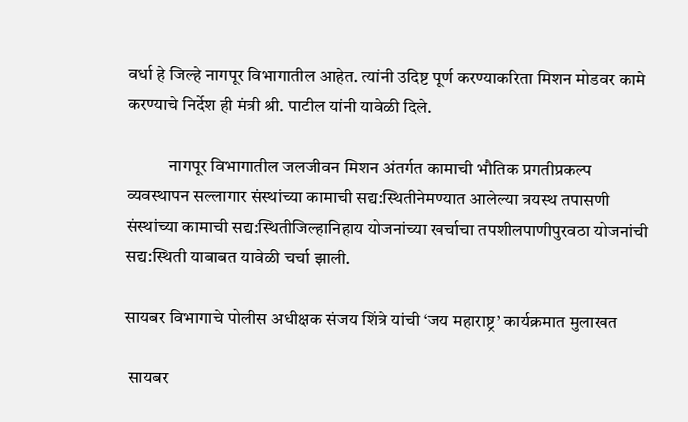वर्धा हे जिल्हे नागपूर विभागातील आहेत. त्यांनी उदिष्ट पूर्ण करण्याकरिता मिशन मोडवर कामे करण्याचे निर्देश ही मंत्री श्री. पाटील यांनी यावेळी दिले.

            नागपूर विभागातील जलजीवन मिशन अंतर्गत कामाची भौतिक प्रगतीप्रकल्प व्यवस्थापन सल्लागार संस्थांच्या कामाची सद्य:स्थितीनेमण्यात आलेल्या त्रयस्थ तपासणी संस्थांच्या कामाची सद्य:स्थितीजिल्हानिहाय योजनांच्या खर्चाचा तपशीलपाणीपुरवठा योजनांची सद्य:स्थिती याबाबत यावेळी चर्चा झाली.

सायबर विभागाचे पोलीस अधीक्षक संजय शिंत्रे यांची ‘जय महाराष्ट्र’ कार्यक्रमात मुलाखत

 सायबर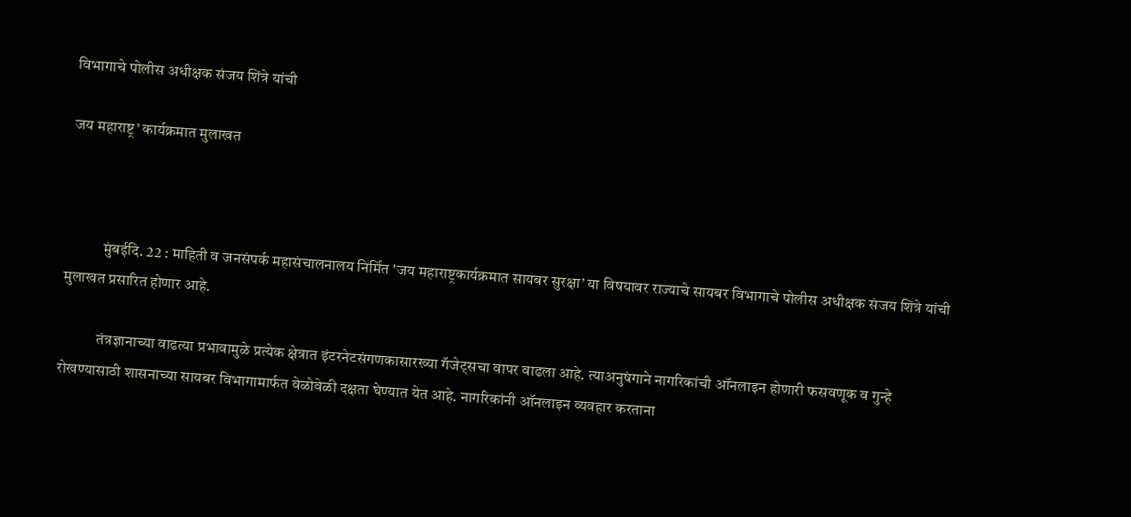विभागाचे पोलीस अधीक्षक संजय शिंत्रे यांची

जय महाराष्ट्र’ कार्यक्रमात मुलाखत



            मुंबईदि. 22 : माहिती व जनसंपर्क महासंचालनालय निर्मित 'जय महाराष्ट्रकार्यक्रमात सायबर सुरक्षा’ या विषयावर राज्याचे सायबर विभागाचे पोलीस अधीक्षक संजय शिंत्रे यांची मुलाखत प्रसारित होणार आहे.

            तंत्रज्ञानाच्या वाढत्या प्रभावामुळे प्रत्येक क्षेत्रात इंटरनेटसंगणकासारख्या गॅजेट्सचा वापर वाढला आहे. त्याअनुषंगाने नागरिकांची ऑनलाइन होणारी फसवणूक व गुन्हे रोखण्यासाठी शासनाच्या सायबर विभागामार्फत वेळोवेळी दक्षता घेण्यात येत आहे. नागरिकांनी ऑनलाइन व्यवहार करताना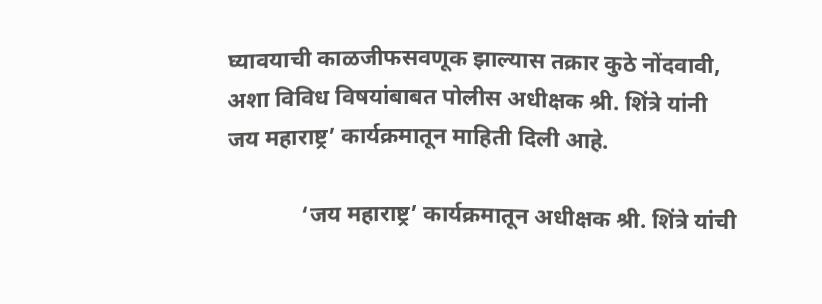घ्यावयाची काळजीफसवणूक झाल्यास तक्रार कुठे नोंदवावी, अशा विविध विषयांबाबत पोलीस अधीक्षक श्री. शिंत्रे यांनी जय महाराष्ट्र’ कार्यक्रमातून माहिती दिली आहे.

             ‘जय महाराष्ट्र’ कार्यक्रमातून अधीक्षक श्री. शिंत्रे यांची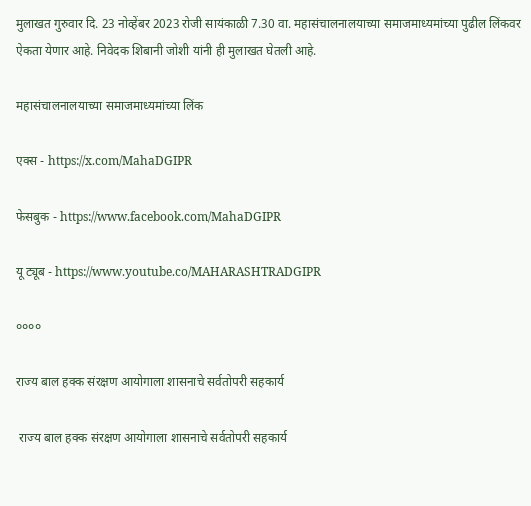मुलाखत गुरुवार दि. 23 नोव्हेंबर 2023 रोजी सायंकाळी 7.30 वा. महासंचालनालयाच्या समाजमाध्यमांच्या पुढील लिंकवर ऐकता येणार आहे. निवेदक शिबानी जोशी यांनी ही मुलाखत घेतली आहे.

महासंचालनालयाच्या समाजमाध्यमांच्या लिंक

एक्स - https://x.com/MahaDGIPR

फेसबुक - https://www.facebook.com/MahaDGIPR

यू ट्यूब - https://www.youtube.co/MAHARASHTRADGIPR

००००

राज्य बाल हक्क संरक्षण आयोगाला शासनाचे सर्वतोपरी सहकार्य

 राज्य बाल हक्क संरक्षण आयोगाला शासनाचे सर्वतोपरी सहकार्य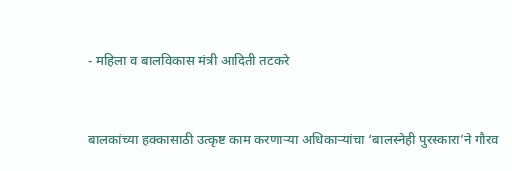- महिला व बालविकास मंत्री आदिती तटकरे


बालकांच्या हक्कासाठी उत्कृष्ट काम करणाऱ्या अधिकाऱ्यांचा ‘बालस्नेही पुरस्कारा’ने गौरव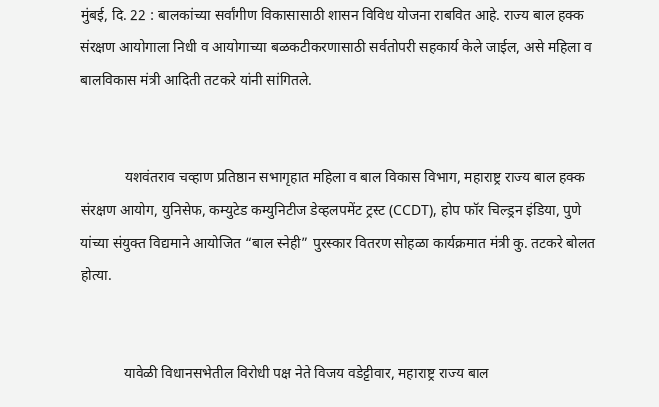मुंबई, दि. 22 : बालकांच्या सर्वांगीण विकासासाठी शासन विविध योजना राबवित आहे. राज्य बाल हक्क संरक्षण आयोगाला निधी व आयोगाच्या बळकटीकरणासाठी सर्वतोपरी सहकार्य केले जाईल, असे महिला व बालविकास मंत्री आदिती तटकरे यांनी सांगितले.


            यशवंतराव चव्हाण प्रतिष्ठान सभागृहात महिला व बाल विकास विभाग, महाराष्ट्र राज्य बाल हक्क संरक्षण आयोग, युनिसेफ, कम्युटेड कम्युनिटीज डेव्हलपमेंट ट्रस्ट (CCDT), होप फॉर चिल्ड्रन इंडिया, पुणे यांच्या संयुक्त विद्यमाने आयोजित “बाल स्नेही” पुरस्कार वितरण सोहळा कार्यक्रमात मंत्री कु. तटकरे बोलत होत्या.


            यावेळी विधानसभेतील विरोधी पक्ष नेते विजय वडेट्टीवार, महाराष्ट्र राज्य बाल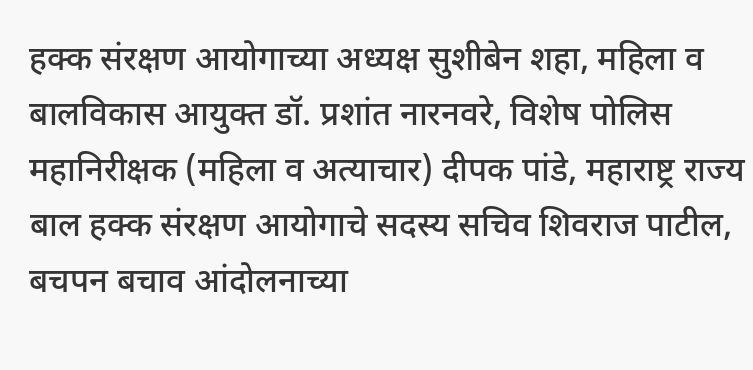हक्क संरक्षण आयोगाच्या अध्यक्ष सुशीबेन शहा, महिला व बालविकास आयुक्त डॉ. प्रशांत नारनवरे, विशेष पोलिस महानिरीक्षक (महिला व अत्याचार) दीपक पांडे, महाराष्ट्र राज्य बाल हक्क संरक्षण आयोगाचे सदस्य सचिव शिवराज पाटील, बचपन बचाव आंदोलनाच्या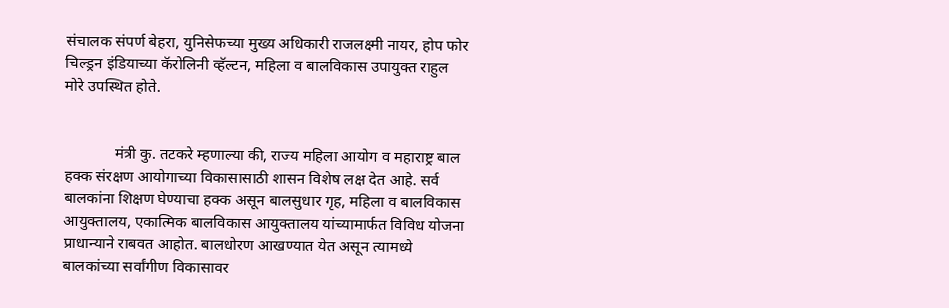संचालक संपर्ण बेहरा, युनिसेफच्या मुख्य अधिकारी राजलक्ष्मी नायर, होप फोर चिल्ड्रन इंडियाच्या कॅरोलिनी व्हॅल्टन, महिला व बालविकास उपायुक्त राहुल मोरे उपस्थित होते.


             मंत्री कु. तटकरे म्हणाल्या की, राज्य महिला आयोग व महाराष्ट्र बाल हक्क संरक्षण आयोगाच्या विकासासाठी शासन विशेष लक्ष देत आहे. सर्व बालकांना शिक्षण घेण्याचा हक्क असून बालसुधार गृह, महिला व बालविकास आयुक्तालय, एकात्मिक बालविकास आयुक्तालय यांच्यामार्फत विविध योजना प्राधान्याने राबवत आहोत. बालधोरण आखण्यात येत असून त्यामध्ये बालकांच्या सर्वांगीण विकासावर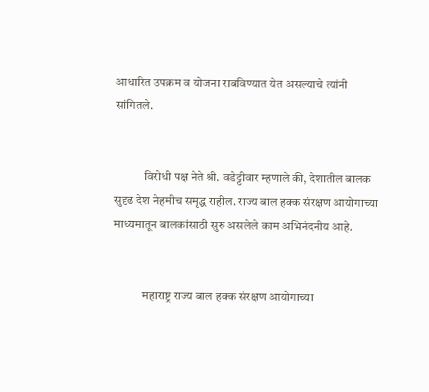आधारित उपक्रम व योजना राबविण्यात येत असल्याचे त्यांनी सांगितले.


            विरोधी पक्ष नेते श्री. वडेट्टीवार म्हणाले की, देशातील बालक सुदृढ देश नेहमीच समृद्ध राहील. राज्य बाल हक्क संरक्षण आयोगाच्या माध्यमातून बालकांसाठी सुरु असलेले काम अभिनंदनीय आहे.


            महाराष्ट्र राज्य बाल हक्क संरक्षण आयोगाच्या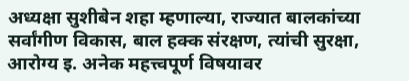अध्यक्षा सुशीबेन शहा म्हणाल्या, राज्यात बालकांच्या सर्वांगीण विकास, बाल हक्क संरक्षण, त्यांची सुरक्षा, आरोग्य इ. अनेक महत्त्वपूर्ण विषयावर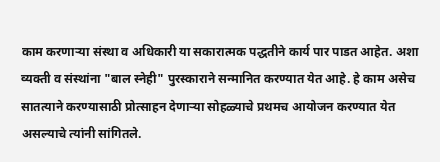काम करणाऱ्या संस्था व अधिकारी या सकारात्मक पद्धतीने कार्य पार पाडत आहेत. अशा व्यक्ती व संस्थांना "बाल स्नेही" पुरस्काराने सन्मानित करण्यात येत आहे. हे काम असेच सातत्याने करण्यासाठी प्रोत्साहन देणाऱ्या सोहळ्याचे प्रथमच आयोजन करण्यात येत असल्याचे त्यांनी सांगितले.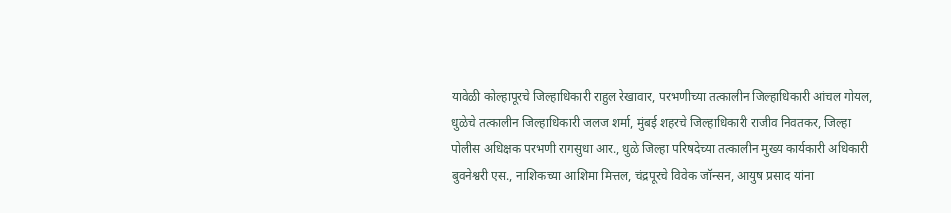यावेळी कोल्हापूरचे जिल्हाधिकारी राहुल रेखावार, परभणीच्या तत्कालीन जिल्हाधिकारी आंचल गोयल, धुळेचे तत्कालीन जिल्हाधिकारी जलज शर्मा, मुंबई शहरचे जिल्हाधिकारी राजीव निवतकर, जिल्हा पोलीस अधिक्षक परभणी रागसुधा आर., धुळे जिल्हा परिषदेच्या तत्कालीन मुख्य कार्यकारी अधिकारी बुवनेश्वरी एस., नाशिकच्या आशिमा मित्तल, चंद्रपूरचे विवेक जॉन्सन, आयुष प्रसाद यांना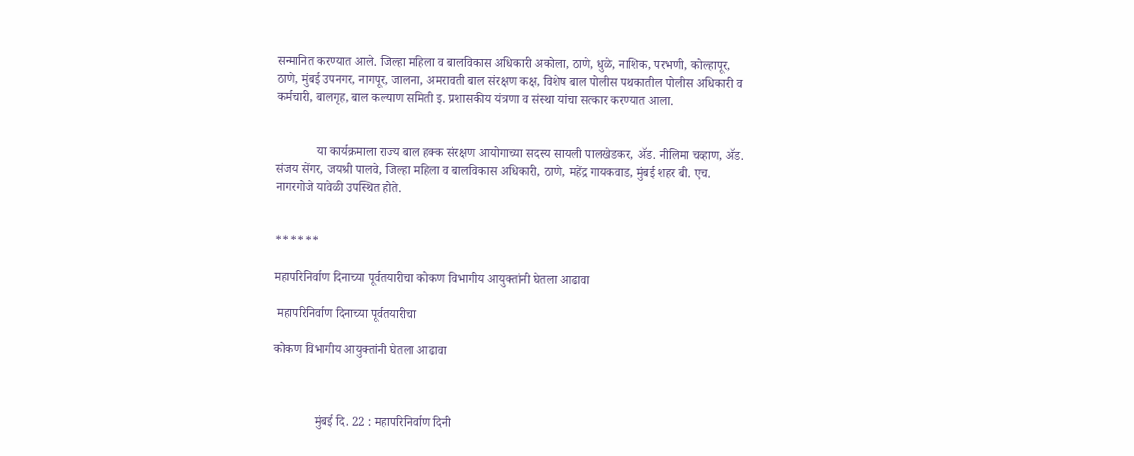सन्मानित करण्यात आले. जिल्हा महिला व बालविकास अधिकारी अकोला, ठाणे, धुळे, नाशिक, परभणी, कोल्हापूर, ठाणे, मुंबई उपनगर, नागपूर, जालना, अमरावती बाल संरक्षण कक्ष, विशेष बाल पोलीस पथकातील पोलीस अधिकारी व कर्मचारी, बालगृह, बाल कल्याण समिती इ. प्रशासकीय यंत्रणा व संस्था यांचा सत्कार करण्यात आला.


             या कार्यक्रमाला राज्य बाल हक्क संरक्षण आयोगाच्या सदस्य सायली पालखेडकर, ॲड. नीलिमा चव्हाण, ॲड. संजय सेंगर, जयश्री पालवे, जिल्हा महिला व बालविकास अधिकारी, ठाणे, महेंद्र गायकवाड, मुंबई शहर बी. एच. नागरगोजे यावेळी उपस्थित होते.


******

महापरिनिर्वाण दिनाच्या पूर्वतयारीचा कोकण विभागीय आयुक्तांनी घेतला आढावा

 महापरिनिर्वाण दिनाच्या पूर्वतयारीचा

कोकण विभागीय आयुक्तांनी घेतला आढावा



             मुंबई दि. 22 : महापरिनिर्वाण दिनी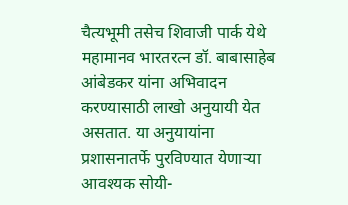चैत्यभूमी तसेच शिवाजी पार्क येथे महामानव भारतरत्न डॉ. बाबासाहेब आंबेडकर यांना अभिवादन करण्यासाठी लाखो अनुयायी येत असतात. या अनुयायांना प्रशासनातर्फे पुरविण्यात येणाऱ्या आवश्यक सोयी-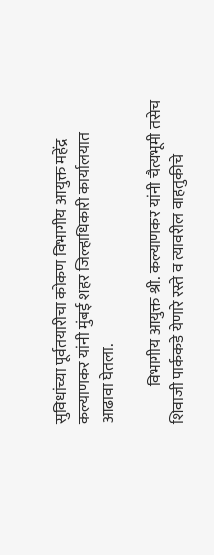सुविधांच्या पूर्वतयारीचा कोकण विभागीय आयुक्त महेंद्र कल्याणकर यांनी मुंबई शहर जिल्हाधिकारी कार्यालयात आढावा घेतला.

            विभागीय आयुक्त श्री. कल्याणकर यांनी चैत्यभूमी तसेच शिवाजी पार्ककडे येणारे रस्ते व त्यावरील वाहतुकीचे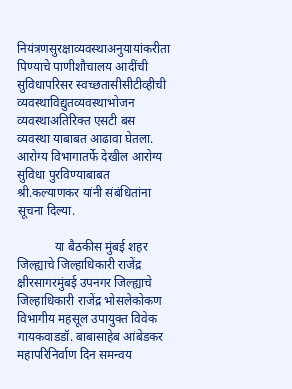नियंत्रणसुरक्षाव्यवस्थाअनुयायांकरीता पिण्याचे पाणीशौचालय आदींची सुविधापरिसर स्वच्छतासीसीटीव्हीची व्यवस्थाविद्युतव्यवस्थाभोजन व्यवस्थाअतिरिक्त एसटी बस व्यवस्था याबाबत आढावा घेतला. आरोग्य विभागातर्फे देखील आरोग्य सुविधा पुरविण्याबाबत श्री.कल्याणकर यांनी संबंधितांना सूचना दिल्या.

            या बैठकीस मुंबई शहर जिल्ह्याचे जिल्हाधिकारी राजेंद्र क्षीरसागरमुंबई उपनगर जिल्ह्याचे जिल्हाधिकारी राजेंद्र भोसलेकोकण विभागीय महसूल उपायुक्त विवेक गायकवाडडॉ. बाबासाहेब आंबेडकर महापरिनिर्वाण दिन समन्वय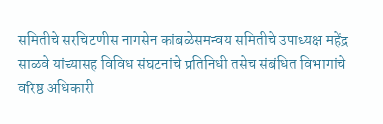समितीचे सरचिटणीस नागसेन कांबळेसमन्वय समितीचे उपाध्यक्ष महेंद्र साळवे यांच्यासह विविध संघटनांचे प्रतिनिधी तसेच संबंधित विभागांचे वरिष्ठ अधिकारी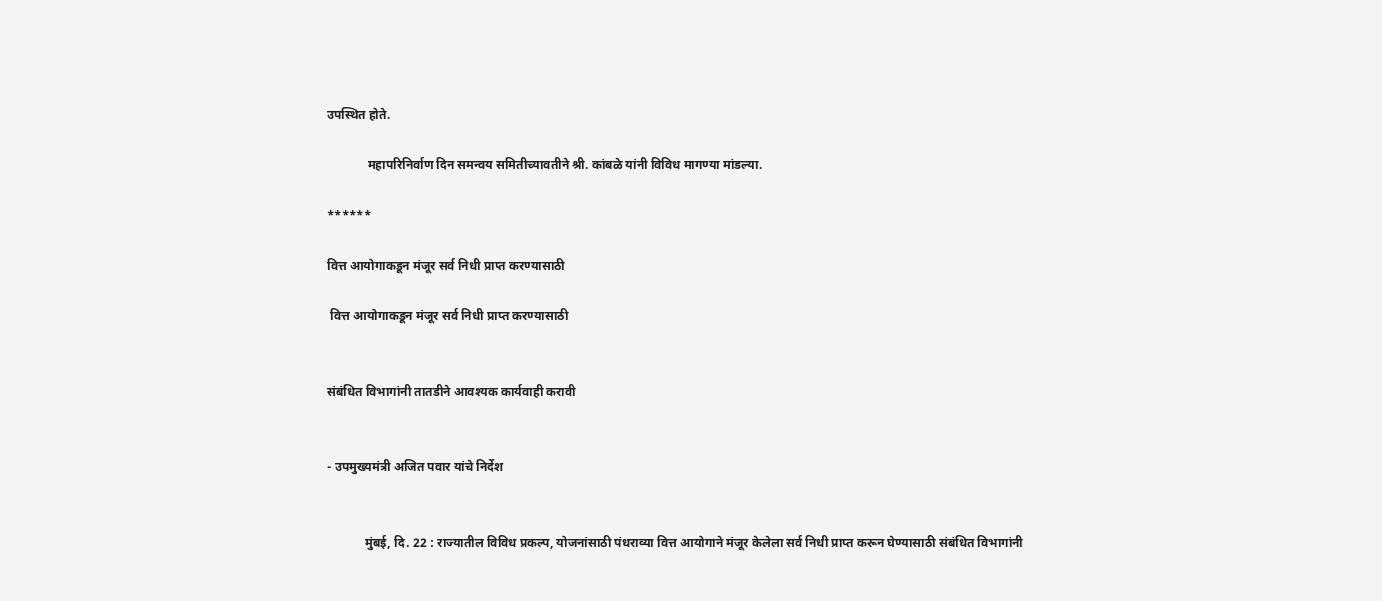उपस्थित होते.

             महापरिनिर्वाण दिन समन्वय समितीच्यावतीने श्री. कांबळे यांनी विविध मागण्या मांडल्या.

******

वित्त आयोगाकडून मंजूर सर्व निधी प्राप्त करण्यासाठी

 वित्त आयोगाकडून मंजूर सर्व निधी प्राप्त करण्यासाठी


संबंधित विभागांनी तातडीने आवश्यक कार्यवाही करावी


- उपमुख्यमंत्री अजित पवार यांचे निर्देश


            मुंबई, दि. 22 : राज्यातील विविध प्रकल्प, योजनांसाठी पंधराव्या वित्त आयोगाने मंजूर केलेला सर्व निधी प्राप्त करून घेण्यासाठी संबंधित विभागांनी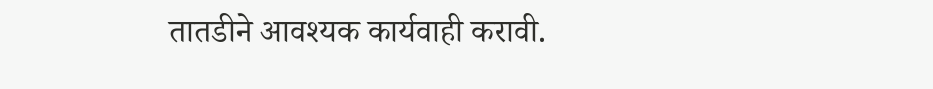तातडीने आवश्यक कार्यवाही करावी.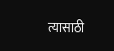त्यासाठी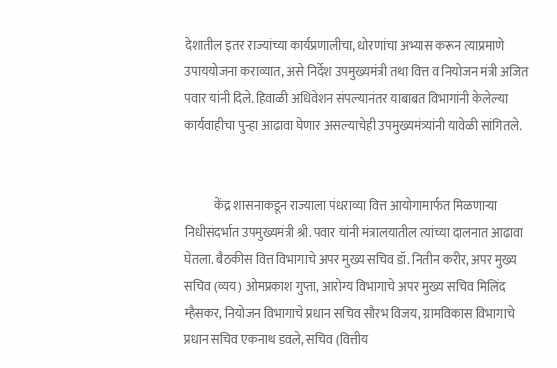देशातील इतर राज्यांच्या कार्यप्रणालीचा, धोरणांचा अभ्यास करून त्याप्रमाणे उपाययोजना कराव्यात, असे निर्देश उपमुख्यमंत्री तथा वित्त व नियोजन मंत्री अजित पवार यांनी दिले. हिवाळी अधिवेशन संपल्यानंतर याबाबत विभागांनी केलेल्या कार्यवाहीचा पुन्हा आढावा घेणार असल्याचेही उपमुख्यमंत्र्यांनी यावेळी सांगितले.


            केंद्र शासनाकडून राज्याला पंधराव्या वित्त आयोगामार्फत मिळणाऱ्या निधीसंदर्भात उपमुख्यमंत्री श्री. पवार यांनी मंत्रालयातील त्यांच्या दालनात आढावा घेतला. बैठकीस वित्त विभागाचे अपर मुख्य सचिव डॉ. नितीन करीर, अपर मुख्य सचिव (व्यय) ओमप्रकाश गुप्ता, आरोग्य विभागाचे अपर मुख्य सचिव मिलिंद म्हैसकर, नियोजन विभागाचे प्रधान सचिव सौरभ विजय, ग्रामविकास विभागाचे प्रधान सचिव एकनाथ डवले, सचिव (वित्तीय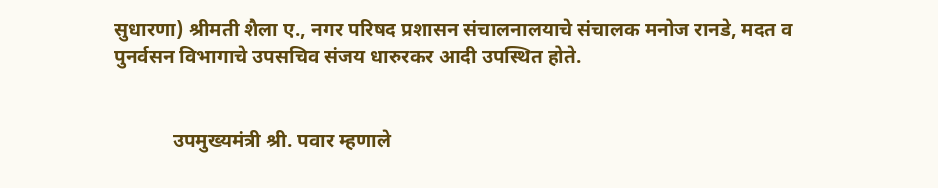सुधारणा) श्रीमती शैला ए., नगर परिषद प्रशासन संचालनालयाचे संचालक मनोज रानडे, मदत व पुनर्वसन विभागाचे उपसचिव संजय धारुरकर आदी उपस्थित होते.


            उपमुख्यमंत्री श्री. पवार म्हणाले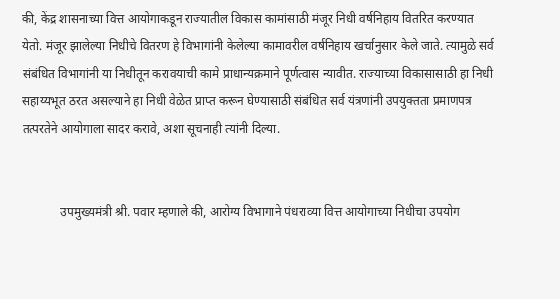की, केंद्र शासनाच्या वित्त आयोगाकडून राज्यातील विकास कामांसाठी मंजूर निधी वर्षनिहाय वितरित करण्यात येतो. मंजूर झालेल्या निधीचे वितरण हे विभागांनी केलेल्या कामावरील वर्षनिहाय खर्चानुसार केले जाते. त्यामुळे सर्व संबंधित विभागांनी या निधीतून करावयाची कामे प्राधान्यक्रमाने पूर्णत्वास न्यावीत. राज्याच्या विकासासाठी हा निधी सहाय्यभूत ठरत असल्याने हा निधी वेळेत प्राप्त करून घेण्यासाठी संबंधित सर्व यंत्रणांनी उपयुक्तता प्रमाणपत्र तत्परतेने आयोगाला सादर करावे, अशा सूचनाही त्यांनी दिल्या.


            उपमुख्यमंत्री श्री. पवार म्हणाले की, आरोग्य विभागाने पंधराव्या वित्त आयोगाच्या निधीचा उपयोग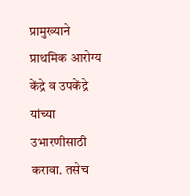प्रामुख्याने प्राथमिक आरोग्य केंद्रे व उपकेंद्रे यांच्या उभारणीसाठी करावा. तसेच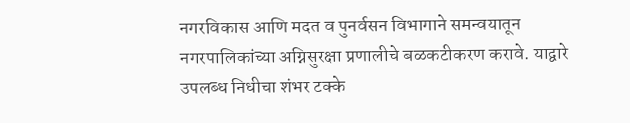नगरविकास आणि मदत व पुनर्वसन विभागाने समन्वयातून नगरपालिकांच्या अग्निसुरक्षा प्रणालीचे बळकटीकरण करावे. याद्वारे उपलब्ध निधीचा शंभर टक्के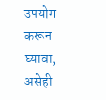उपयोग करून घ्यावा, असेही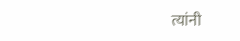त्यांनी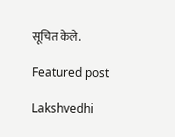सूचित केले.

Featured post

Lakshvedhi